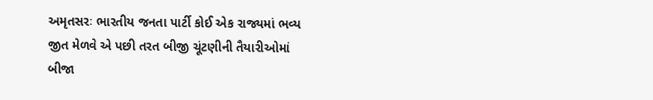અમૃતસરઃ ભારતીય જનતા પાર્ટી કોઈ એક રાજ્યમાં ભવ્ય જીત મેળવે એ પછી તરત બીજી ચૂંટણીની તૈયારીઓમાં બીજા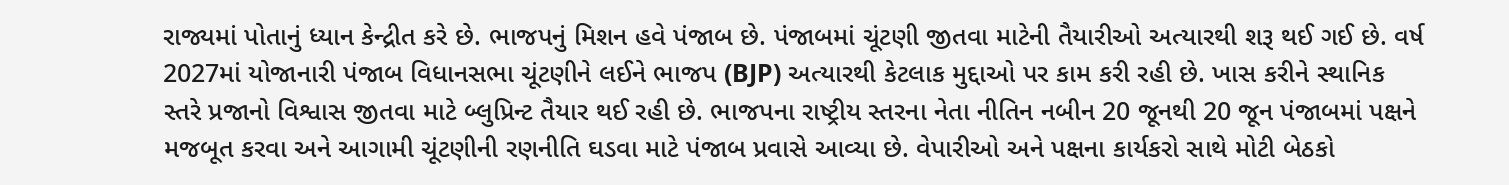રાજ્યમાં પોતાનું ધ્યાન કેન્દ્રીત કરે છે. ભાજપનું મિશન હવે પંજાબ છે. પંજાબમાં ચૂંટણી જીતવા માટેની તૈયારીઓ અત્યારથી શરૂ થઈ ગઈ છે. વર્ષ 2027માં યોજાનારી પંજાબ વિધાનસભા ચૂંટણીને લઈને ભાજપ (BJP) અત્યારથી કેટલાક મુદ્દાઓ પર કામ કરી રહી છે. ખાસ કરીને સ્થાનિક સ્તરે પ્રજાનો વિશ્વાસ જીતવા માટે બ્લુપ્રિન્ટ તૈયાર થઈ રહી છે. ભાજપના રાષ્ટ્રીય સ્તરના નેતા નીતિન નબીન 20 જૂનથી 20 જૂન પંજાબમાં પક્ષને મજબૂત કરવા અને આગામી ચૂંટણીની રણનીતિ ઘડવા માટે પંજાબ પ્રવાસે આવ્યા છે. વેપારીઓ અને પક્ષના કાર્યકરો સાથે મોટી બેઠકો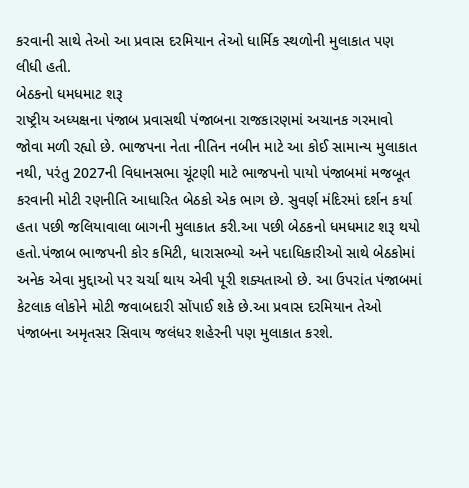કરવાની સાથે તેઓ આ પ્રવાસ દરમિયાન તેઓ ધાર્મિક સ્થળોની મુલાકાત પણ લીધી હતી.
બેઠકનો ધમધમાટ શરૂ
રાષ્ટ્રીય અધ્યક્ષના પંજાબ પ્રવાસથી પંજાબના રાજકારણમાં અચાનક ગરમાવો જોવા મળી રહ્યો છે. ભાજપના નેતા નીતિન નબીન માટે આ કોઈ સામાન્ય મુલાકાત નથી, પરંતુ 2027ની વિધાનસભા ચૂંટણી માટે ભાજપનો પાયો પંજાબમાં મજબૂત કરવાની મોટી રણનીતિ આધારિત બેઠકો એક ભાગ છે. સુવર્ણ મંદિરમાં દર્શન કર્યા હતા પછી જલિયાવાલા બાગની મુલાકાત કરી.આ પછી બેઠકનો ધમધમાટ શરૂ થયો હતો.પંજાબ ભાજપની કોર કમિટી, ધારાસભ્યો અને પદાધિકારીઓ સાથે બેઠકોમાં અનેક એવા મુદ્દાઓ પર ચર્ચા થાય એવી પૂરી શક્યતાઓ છે. આ ઉપરાંત પંજાબમાં કેટલાક લોકોને મોટી જવાબદારી સોંપાઈ શકે છે.આ પ્રવાસ દરમિયાન તેઓ પંજાબના અમૃતસર સિવાય જલંધર શહેરની પણ મુલાકાત કરશે.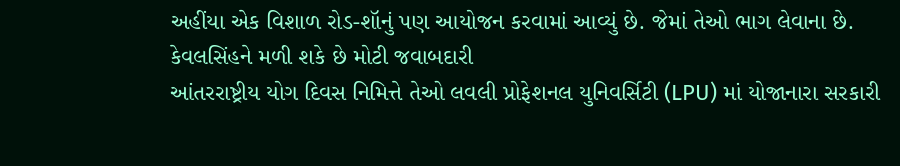અહીંયા એક વિશાળ રોડ-શૉનું પણ આયોજન કરવામાં આવ્યું છે. જેમાં તેઓ ભાગ લેવાના છે.
કેવલસિંહને મળી શકે છે મોટી જવાબદારી
આંતરરાષ્ટ્રીય યોગ દિવસ નિમિત્તે તેઓ લવલી પ્રોફેશનલ યુનિવર્સિટી (LPU) માં યોજાનારા સરકારી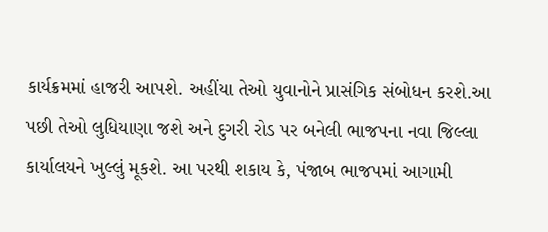કાર્યક્રમમાં હાજરી આપશે. અહીંયા તેઓ યુવાનોને પ્રાસંગિક સંબોધન કરશે.આ પછી તેઓ લુધિયાણા જશે અને દુગરી રોડ પર બનેલી ભાજપના નવા જિલ્લા કાર્યાલયને ખુલ્લું મૂકશે. આ પરથી શકાય કે, પંજાબ ભાજપમાં આગામી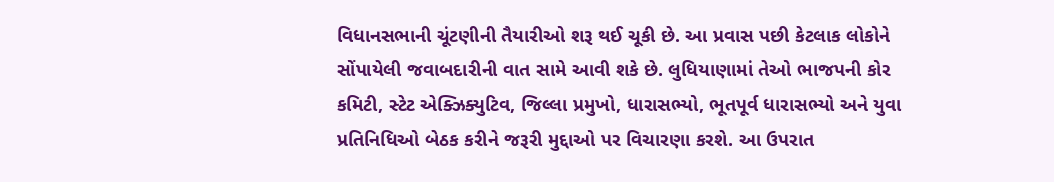વિધાનસભાની ચૂંટણીની તૈયારીઓ શરૂ થઈ ચૂકી છે. આ પ્રવાસ પછી કેટલાક લોકોને સોંપાયેલી જવાબદારીની વાત સામે આવી શકે છે. લુધિયાણામાં તેઓ ભાજપની કોર કમિટી, સ્ટેટ એક્ઝિક્યુટિવ, જિલ્લા પ્રમુખો, ધારાસભ્યો, ભૂતપૂર્વ ધારાસભ્યો અને યુવા પ્રતિનિધિઓ બેઠક કરીને જરૂરી મુદ્દાઓ પર વિચારણા કરશે. આ ઉપરાત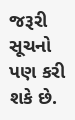જરૂરી સૂચનો પણ કરી શકે છે.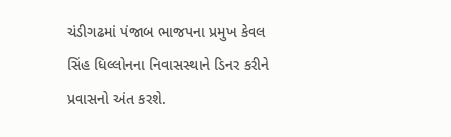ચંડીગઢમાં પંજાબ ભાજપના પ્રમુખ કેવલ સિંહ ધિલ્લોનના નિવાસસ્થાને ડિનર કરીને પ્રવાસનો અંત કરશે.